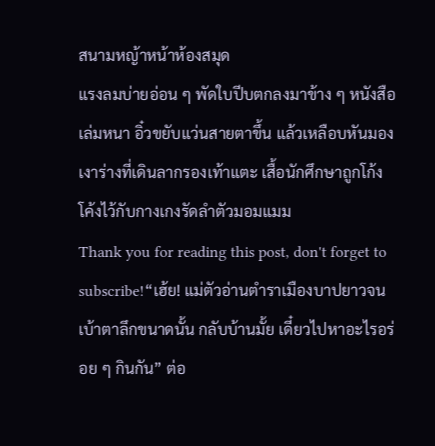สนามหญ้าหน้าห้องสมุด
แรงลมบ่ายอ่อน ๆ พัดใบปีบตกลงมาข้าง ๆ หนังสือเล่มหนา อิ๋วขยับแว่นสายตาขึ้น แล้วเหลือบหันมองเงาร่างที่เดินลากรองเท้าแตะ เสื้อนักศึกษาถูกโก้งโค้งไว้กับกางเกงรัดลำตัวมอมแมม
Thank you for reading this post, don't forget to subscribe!“เฮ้ย! แม่ตัวอ่านตำราเมืองบาปยาวจนเบ้าตาลึกขนาดนั้น กลับบ้านมั้ย เดี๋ยวไปหาอะไรอร่อย ๆ กินกัน” ต่อ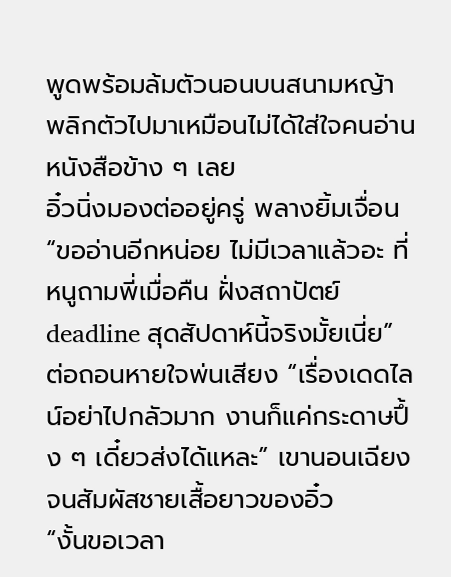พูดพร้อมล้มตัวนอนบนสนามหญ้า พลิกตัวไปมาเหมือนไม่ได้ใส่ใจคนอ่านหนังสือข้าง ๆ เลย
อิ๋วนิ่งมองต่ออยู่ครู่ พลางยิ้มเจื่อน “ขออ่านอีกหน่อย ไม่มีเวลาแล้วอะ ที่หนูถามพี่เมื่อคืน ฝั่งสถาปัตย์ deadline สุดสัปดาห์นี้จริงมั้ยเนี่ย”
ต่อถอนหายใจพ่นเสียง “เรื่องเดดไลน์อย่าไปกลัวมาก งานก็แค่กระดาษปึ้ง ๆ เดี๋ยวส่งได้แหละ” เขานอนเฉียงจนสัมผัสชายเสื้อยาวของอิ๋ว
“งั้นขอเวลา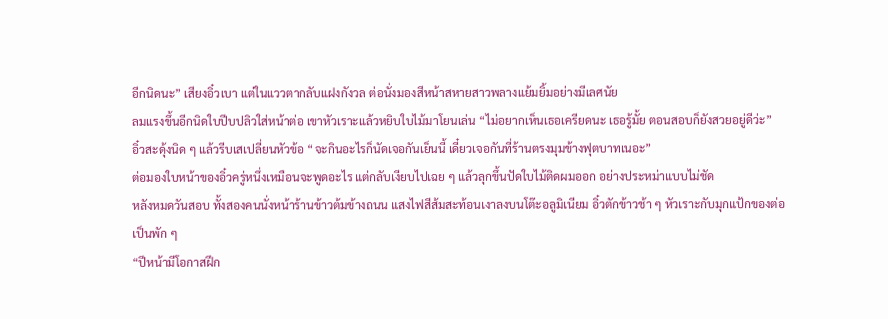อีกนิดนะ” เสียงอิ๋วเบา แต่ในแววตากลับแฝงกังวล ต่อนั่งมองสีหน้าสหายสาวพลางแย้มยิ้มอย่างมีเลศนัย
ลมแรงขึ้นอีกนิดใบปีบปลิวใส่หน้าต่อ เขาหัวเราะแล้วหยิบใบไม้มาโยนเล่น “ไม่อยากเห็นเธอเครียดนะ เธอรู้มั้ย ตอนสอบก็ยังสวยอยู่ดีว่ะ”
อิ๋วสะดุ้งนิด ๆ แล้วรีบเสเปลี่ยนหัวข้อ “จะกินอะไรก็นัดเจอกันเย็นนี้ เดี๋ยวเจอกันที่ร้านตรงมุมข้างฟุตบาทเนอะ”
ต่อมองใบหน้าของอิ๋วครู่หนึ่งเหมือนจะพูดอะไร แต่กลับเงียบไปเฉย ๆ แล้วลุกขึ้นปัดใบไม้ติดผมออก อย่างประหม่าแบบไม่ชัด
หลังหมดวันสอบ ทั้งสองคนนั่งหน้าร้านข้าวต้มข้างถนน แสงไฟสีส้มสะท้อนเงาลงบนโต๊ะอลูมิเนียม อิ๋วตักข้าวช้า ๆ หัวเราะกับมุกแป้กของต่อเป็นพัก ๆ
“ปีหน้ามีโอกาสฝึก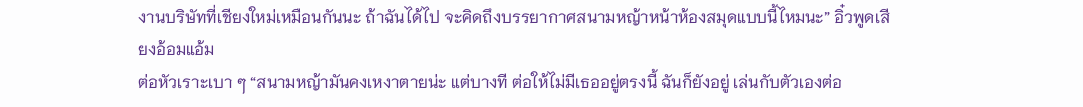งานบริษัทที่เชียงใหม่เหมือนกันนะ ถ้าฉันได้ไป จะคิดถึงบรรยากาศสนามหญ้าหน้าห้องสมุดแบบนี้ไหมนะ” อิ๋วพูดเสียงอ้อมแอ้ม
ต่อหัวเราะเบา ๆ “สนามหญ้ามันคงเหงาตายน่ะ แต่บางที ต่อให้ไม่มีเธออยู่ตรงนี้ ฉันก็ยังอยู่ เล่นกับตัวเองต่อ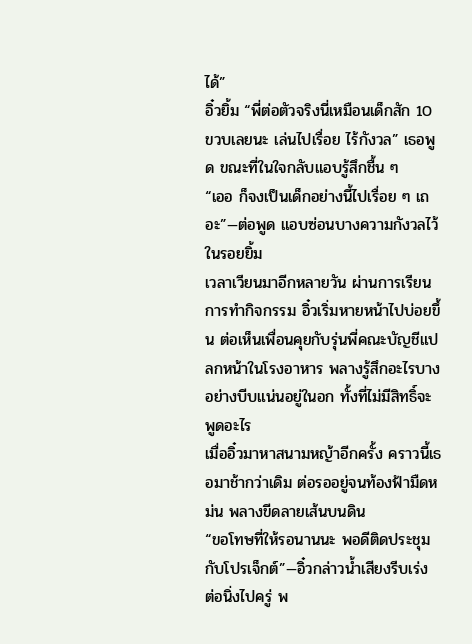ได้”
อิ๋วยิ้ม “พี่ต่อตัวจริงนี่เหมือนเด็กสัก 10 ขวบเลยนะ เล่นไปเรื่อย ไร้กังวล” เธอพูด ขณะที่ในใจกลับแอบรู้สึกชื้น ๆ
“เออ ก็จงเป็นเด็กอย่างนี้ไปเรื่อย ๆ เถอะ”—ต่อพูด แอบซ่อนบางความกังวลไว้ในรอยยิ้ม
เวลาเวียนมาอีกหลายวัน ผ่านการเรียน การทำกิจกรรม อิ๋วเริ่มหายหน้าไปบ่อยขึ้น ต่อเห็นเพื่อนคุยกับรุ่นพี่คณะบัญชีแปลกหน้าในโรงอาหาร พลางรู้สึกอะไรบางอย่างบีบแน่นอยู่ในอก ทั้งที่ไม่มีสิทธิ์จะพูดอะไร
เมื่ออิ๋วมาหาสนามหญ้าอีกครั้ง คราวนี้เธอมาช้ากว่าเดิม ต่อรออยู่จนท้องฟ้ามืดหม่น พลางขีดลายเส้นบนดิน
“ขอโทษที่ให้รอนานนะ พอดีติดประชุมกับโปรเจ็กต์”—อิ๋วกล่าวน้ำเสียงรีบเร่ง
ต่อนิ่งไปครู่ พ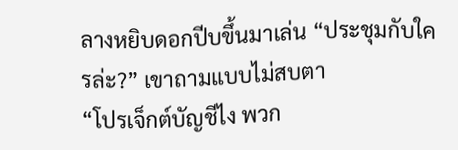ลางหยิบดอกปีบขึ้นมาเล่น “ประชุมกับใครล่ะ?” เขาถามแบบไม่สบตา
“โปรเจ็กต์บัญชีไง พวก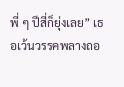พี่ ๆ ปีสี่ก็ยุ่งเลย” เธอเว้นวรรคพลางถอ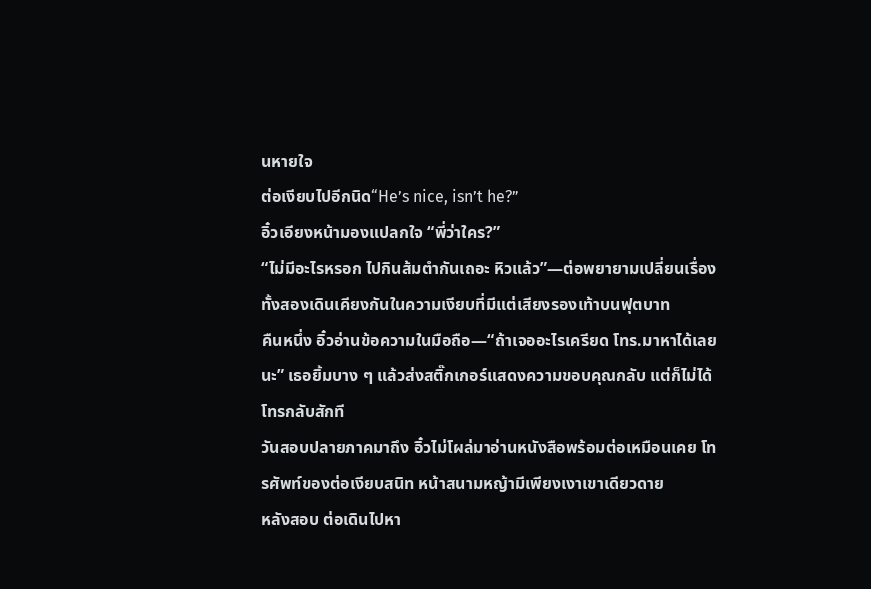นหายใจ
ต่อเงียบไปอีกนิด“He’s nice, isn’t he?”
อิ๋วเอียงหน้ามองแปลกใจ “พี่ว่าใคร?”
“ไม่มีอะไรหรอก ไปกินส้มตำกันเถอะ หิวแล้ว”—ต่อพยายามเปลี่ยนเรื่อง ทั้งสองเดินเคียงกันในความเงียบที่มีแต่เสียงรองเท้าบนฟุตบาท
คืนหนึ่ง อิ๋วอ่านข้อความในมือถือ—“ถ้าเจออะไรเครียด โทร.มาหาได้เลยนะ” เธอยิ้มบาง ๆ แล้วส่งสติ๊กเกอร์แสดงความขอบคุณกลับ แต่ก็ไม่ได้โทรกลับสักที
วันสอบปลายภาคมาถึง อิ๋วไม่โผล่มาอ่านหนังสือพร้อมต่อเหมือนเคย โทรศัพท์ของต่อเงียบสนิท หน้าสนามหญ้ามีเพียงเงาเขาเดียวดาย
หลังสอบ ต่อเดินไปหา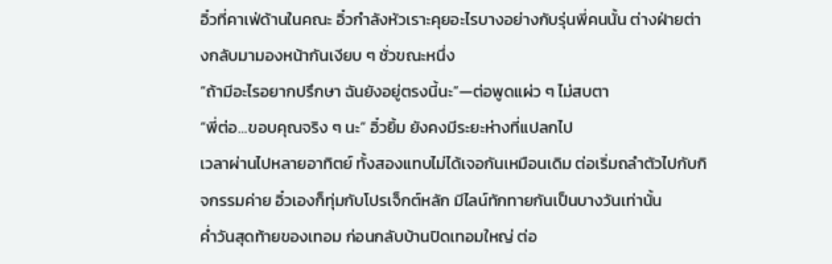อิ๋วที่คาเฟ่ด้านในคณะ อิ๋วกำลังหัวเราะคุยอะไรบางอย่างกับรุ่นพี่คนนั้น ต่างฝ่ายต่างกลับมามองหน้ากันเงียบ ๆ ชั่วขณะหนึ่ง
“ถ้ามีอะไรอยากปรึกษา ฉันยังอยู่ตรงนี้นะ”—ต่อพูดแผ่ว ๆ ไม่สบตา
“พี่ต่อ…ขอบคุณจริง ๆ นะ” อิ๋วยิ้ม ยังคงมีระยะห่างที่แปลกไป
เวลาผ่านไปหลายอาทิตย์ ทั้งสองแทบไม่ได้เจอกันเหมือนเดิม ต่อเริ่มถลำตัวไปกับกิจกรรมค่าย อิ๋วเองก็ทุ่มกับโปรเจ็กต์หลัก มีไลน์ทักทายกันเป็นบางวันเท่านั้น
ค่ำวันสุดท้ายของเทอม ก่อนกลับบ้านปิดเทอมใหญ่ ต่อ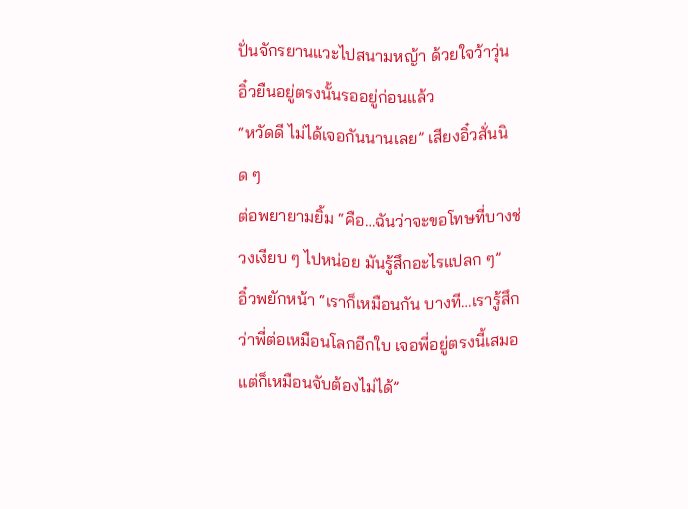ปั่นจักรยานแวะไปสนามหญ้า ด้วยใจว้าวุ่น อิ๋วยืนอยู่ตรงนั้นรออยู่ก่อนแล้ว
“หวัดดี ไม่ได้เจอกันนานเลย” เสียงอิ๋วสั่นนิด ๆ
ต่อพยายามยิ้ม “คือ…ฉันว่าจะขอโทษที่บางช่วงเงียบ ๆ ไปหน่อย มันรู้สึกอะไรแปลก ๆ”
อิ๋วพยักหน้า “เราก็เหมือนกัน บางที…เรารู้สึกว่าพี่ต่อเหมือนโลกอีกใบ เจอพี่อยู่ตรงนี้เสมอ แต่ก็เหมือนจับต้องไม่ได้”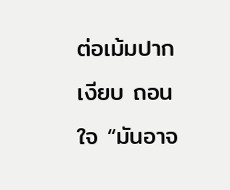ต่อเม้มปากเงียบ ถอนใจ “มันอาจ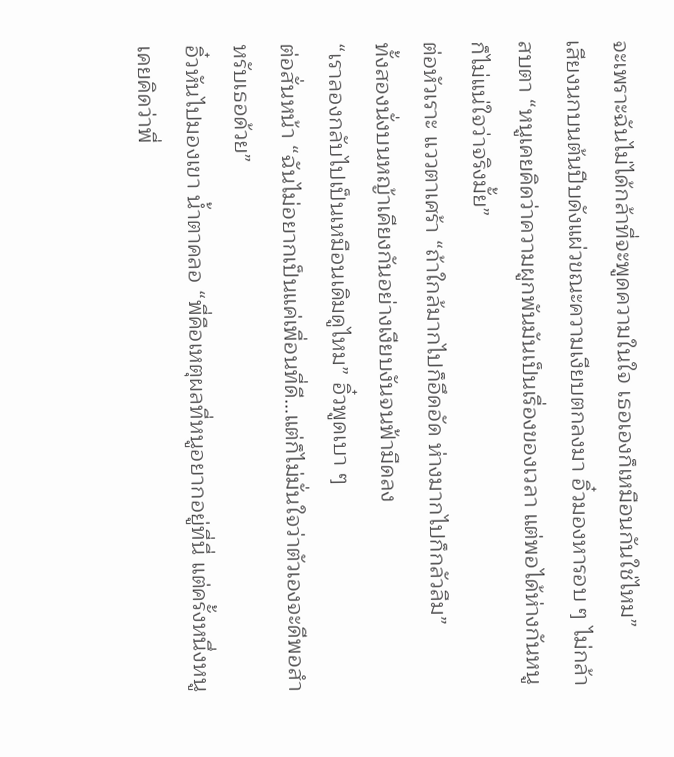จะเพราะฉันไม่ได้กล้าที่จะพูดความในใจ เธอเองก็เหมือนกันใช่ไหม”
เสียงนกบนต้นปีบดังแผ่วขณะความเงียบตกลงมา อิ๋วมองหารอบ ๆ ไม่กล้าสบตา “หนูเคยคิดว่าความผูกพันมันเป็นเรื่องของเวลา แต่พอได้ห่างกันหนูก็ไม่แน่ใจว่าจริงมั้ย”
ต่อหัวเราะ แววตาเศร้า “ถ้าใกล้มากไปก็อึดอัด ห่างมากไปก็กลัวลืม”
ทั้งสองนั่งบนหญ้าเคียงกันอย่างเงียบงันจนฟ้ามืดลง
“เราลองกลับไปเป็นเหมือนเดิมดูไหม” อิ๋วพูดเบา ๆ
ต่อสั่นหน้า “ฉันไม่อยากเป็นแค่เพื่อนที่ดี…แต่ก็ไม่มั่นใจว่าตัวเองจะดีพอสำหรับเธอด้วย”
อิ๋วหันไปมองเขา น้ำตาคลอ “พี่คือเหตุผลที่หนูอยากอยู่ที่นี่ แต่ครั้งหนึ่งหนูเคยคิดว่าพี่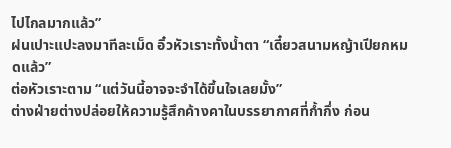ไปไกลมากแล้ว”
ฝนเปาะแปะลงมาทีละเม็ด อิ๋วหัวเราะทั้งน้ำตา “เดี๋ยวสนามหญ้าเปียกหมดแล้ว”
ต่อหัวเราะตาม “แต่วันนี้อาจจะจำได้ขึ้นใจเลยมั้ง”
ต่างฝ่ายต่างปล่อยให้ความรู้สึกค้างคาในบรรยากาศที่ก้ำกึ่ง ก่อน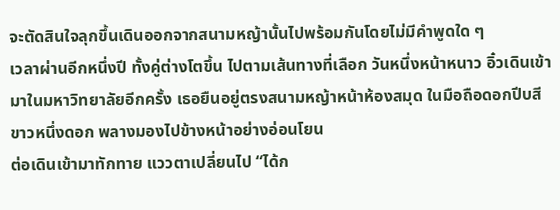จะตัดสินใจลุกขึ้นเดินออกจากสนามหญ้านั้นไปพร้อมกันโดยไม่มีคำพูดใด ๆ
เวลาผ่านอีกหนึ่งปี ทั้งคู่ต่างโตขึ้น ไปตามเส้นทางที่เลือก วันหนึ่งหน้าหนาว อิ๋วเดินเข้ามาในมหาวิทยาลัยอีกครั้ง เธอยืนอยู่ตรงสนามหญ้าหน้าห้องสมุด ในมือถือดอกปีบสีขาวหนึ่งดอก พลางมองไปข้างหน้าอย่างอ่อนโยน
ต่อเดินเข้ามาทักทาย แววตาเปลี่ยนไป “ได้ก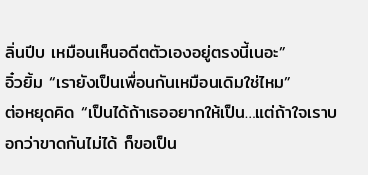ลิ่นปีบ เหมือนเห็นอดีตตัวเองอยู่ตรงนี้เนอะ”
อิ๋วยิ้ม “เรายังเป็นเพื่อนกันเหมือนเดิมใช่ไหม”
ต่อหยุดคิด “เป็นได้ถ้าเธออยากให้เป็น…แต่ถ้าใจเราบอกว่าขาดกันไม่ได้ ก็ขอเป็น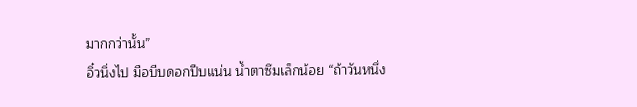มากกว่านั้น”
อิ๋วนิ่งไป มือบีบดอกปีบแน่น น้ำตาซึมเล็กน้อย “ถ้าวันหนึ่ง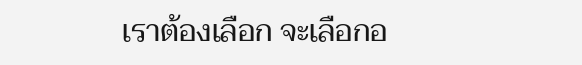เราต้องเลือก จะเลือกอ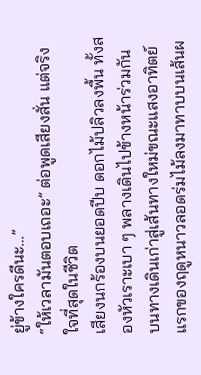ยู่ข้างใครดีนะ…”
“ให้เวลามันตอบเถอะ” ต่อพูดเสียงสั่น แต่จริงใจที่สุดในชีวิต
เสียงนกร้องบนยอดปีบ ดอกไม้ปลิวลงพื้น ทั้งสองหัวเราะเบา ๆ พลางเดินไปข้างหน้าร่วมกัน บนทางเดินเก่าสู่เส้นทางใหม่ขณะแสงอาทิตย์แรกของฤดูหนาวลอดร่มไม้ลงมาทาบบนเส้นผ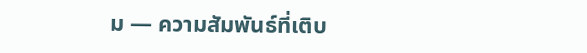ม — ความสัมพันธ์ที่เติบ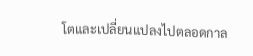โตและเปลี่ยนแปลงไปตลอดกาล